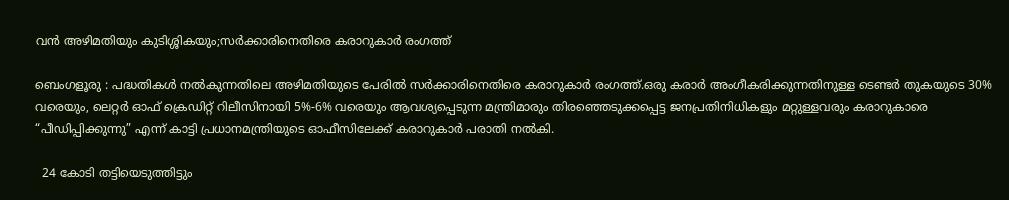വൻ അഴിമതിയും കുടിശ്ശികയും;സർക്കാരിനെതിരെ കരാറുകാർ രംഗത്ത്

ബെംഗളൂരു : പദ്ധതികൾ നൽകുന്നതിലെ അഴിമതിയുടെ പേരിൽ സർക്കാരിനെതിരെ കരാറുകാർ രംഗത്ത്.ഒരു കരാർ അംഗീകരിക്കുന്നതിനുള്ള ടെണ്ടർ തുകയുടെ 30% വരെയും, ലെറ്റർ ഓഫ് ക്രെഡിറ്റ് റിലീസിനായി 5%-6% വരെയും ആവശ്യപ്പെടുന്ന മന്ത്രിമാരും തിരഞ്ഞെടുക്കപ്പെട്ട ജനപ്രതിനിധികളും മറ്റുള്ളവരും കരാറുകാരെ “പീഡിപ്പിക്കുന്നു” എന്ന് കാട്ടി പ്രധാനമന്ത്രിയുടെ ഓഫീസിലേക്ക് കരാറുകാർ പരാതി നൽകി.

  24 കോടി തട്ടിയെടുത്തിട്ടും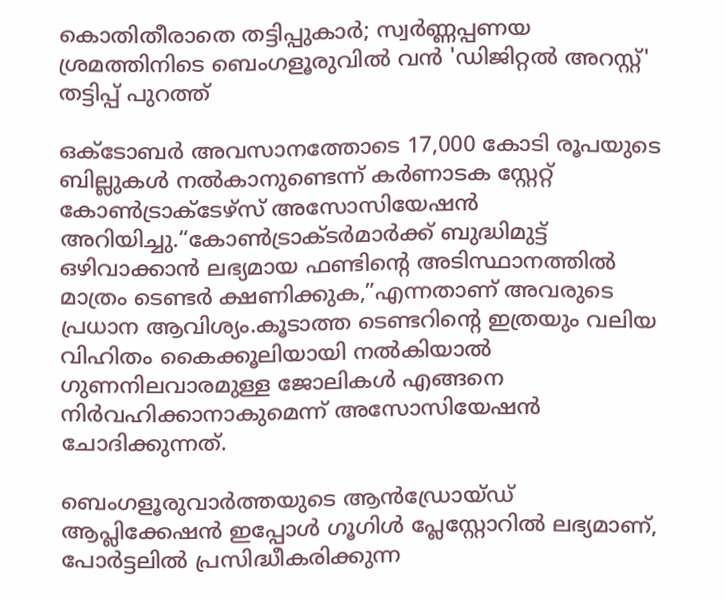കൊതിതീരാതെ തട്ടിപ്പുകാർ; സ്വർണ്ണപ്പണയ ശ്രമത്തിനിടെ ബെംഗളൂരുവിൽ വൻ 'ഡിജിറ്റൽ അറസ്റ്റ്' തട്ടിപ്പ് പുറത്ത്

ഒക്‌ടോബർ അവസാനത്തോടെ 17,000 കോടി രൂപയുടെ ബില്ലുകൾ നൽകാനുണ്ടെന്ന് കർണാടക സ്റ്റേറ്റ് കോൺട്രാക്ടേഴ്‌സ് അസോസിയേഷൻ അറിയിച്ചു.“കോൺട്രാക്ടർമാർക്ക് ബുദ്ധിമുട്ട് ഒഴിവാക്കാൻ ലഭ്യമായ ഫണ്ടിന്റെ അടിസ്ഥാനത്തിൽ മാത്രം ടെണ്ടർ ക്ഷണിക്കുക,”എന്നതാണ് അവരുടെ പ്രധാന ആവിശ്യം.കൂടാത്ത ടെണ്ടറിന്റെ ഇത്രയും വലിയ വിഹിതം കൈക്കൂലിയായി നൽകിയാൽ ഗുണനിലവാരമുള്ള ജോലികൾ എങ്ങനെ നിർവഹിക്കാനാകുമെന്ന് അസോസിയേഷൻ ചോദിക്കുന്നത്.

ബെംഗളൂരുവാർത്തയുടെ ആൻഡ്രോയ്ഡ് ആപ്ലിക്കേഷൻ ഇപ്പോൾ ഗൂഗിൾ പ്ലേസ്റ്റോറിൽ ലഭ്യമാണ്, പോർട്ടലിൽ പ്രസിദ്ധീകരിക്കുന്ന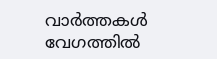വാർത്തകൾ വേഗത്തിൽ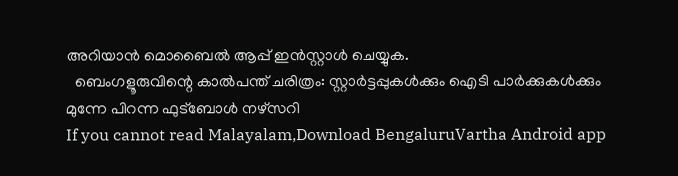അറിയാൻ മൊബൈൽ ആപ്പ് ഇൻസ്റ്റാൾ ചെയ്യുക.
  ബെംഗളൂരുവിന്റെ കാൽപന്ത് ചരിത്രം: സ്റ്റാർട്ടപ്പുകൾക്കും ഐടി പാർക്കുകൾക്കും മുന്നേ പിറന്ന ഫുട്ബോൾ നഴ്സറി
If you cannot read Malayalam,Download BengaluruVartha Android app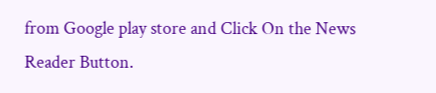from Google play store and Click On the News Reader Button.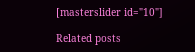[masterslider id="10"]

Related posts